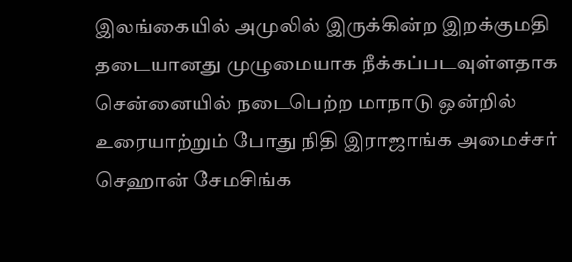இலங்கையில் அமுலில் இருக்கின்ற இறக்குமதி தடையானது முழுமையாக நீக்கப்படவுள்ளதாக சென்னையில் நடைபெற்ற மாநாடு ஒன்றில் உரையாற்றும் போது நிதி இராஜாங்க அமைச்சர் செஹான் சேமசிங்க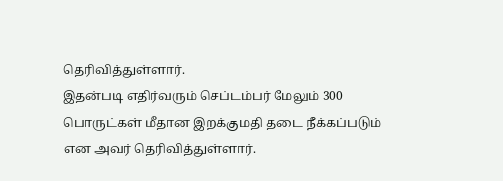தெரிவித்துள்ளார்.
இதன்படி எதிர்வரும் செப்டம்பர் மேலும் 300 பொருட்கள் மீதான இறக்குமதி தடை நீக்கப்படும் என அவர் தெரிவித்துள்ளார்.